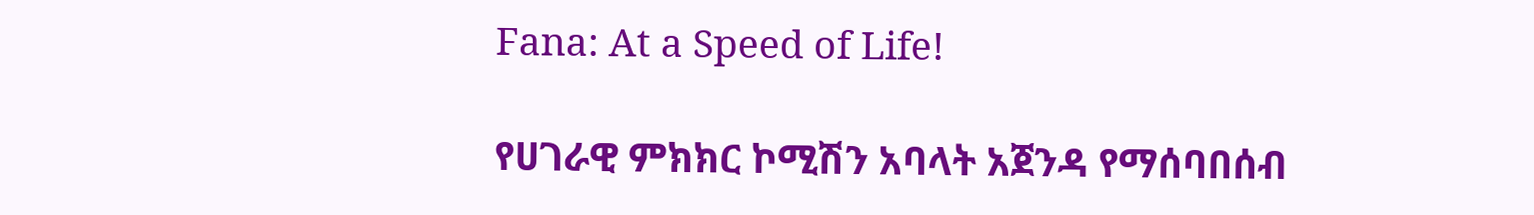Fana: At a Speed of Life!

የሀገራዊ ምክክር ኮሚሽን አባላት አጀንዳ የማሰባበሰብ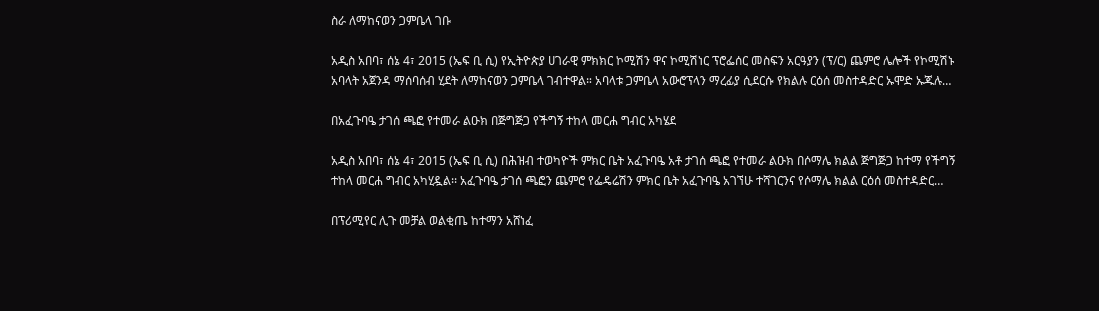ስራ ለማከናወን ጋምቤላ ገቡ

አዲስ አበባ፣ ሰኔ 4፣ 2015 (ኤፍ ቢ ሲ) የኢትዮጵያ ሀገራዊ ምክክር ኮሚሽን ዋና ኮሚሽነር ፕሮፌሰር መስፍን አርዓያን (ፕ/ር) ጨምሮ ሌሎች የኮሚሽኑ አባላት አጀንዳ ማሰባሰብ ሂደት ለማከናወን ጋምቤላ ገብተዋል። አባላቱ ጋምቤላ አውሮፕላን ማረፊያ ሲደርሱ የክልሉ ርዕሰ መስተዳድር ኡሞድ ኡጁሉ…

በአፈጉባዔ ታገሰ ጫፎ የተመራ ልዑክ በጅግጅጋ የችግኝ ተከላ መርሐ ግብር አካሄደ

አዲስ አበባ፣ ሰኔ 4፣ 2015 (ኤፍ ቢ ሲ) በሕዝብ ተወካዮች ምክር ቤት አፈጉባዔ አቶ ታገሰ ጫፎ የተመራ ልዑክ በሶማሌ ክልል ጅግጅጋ ከተማ የችግኝ ተከላ መርሐ ግብር አካሂዷል፡፡ አፈጉባዔ ታገሰ ጫፎን ጨምሮ የፌዴሬሽን ምክር ቤት አፈጉባዔ አገኘሁ ተሻገርንና የሶማሌ ክልል ርዕሰ መስተዳድር…

በፕሪሚየር ሊጉ መቻል ወልቂጤ ከተማን አሸነፈ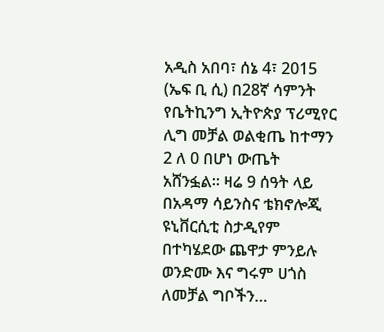አዲስ አበባ፣ ሰኔ 4፣ 2015 (ኤፍ ቢ ሲ) በ28ኛ ሳምንት የቤትኪንግ ኢትዮጵያ ፕሪሚየር ሊግ መቻል ወልቂጤ ከተማን 2 ለ 0 በሆነ ውጤት አሸንፏል፡፡ ዛሬ 9 ሰዓት ላይ በአዳማ ሳይንስና ቴክኖሎጂ ዩኒቨርሲቲ ስታዲየም በተካሄደው ጨዋታ ምንይሉ ወንድሙ እና ግሩም ሀጎስ ለመቻል ግቦችን…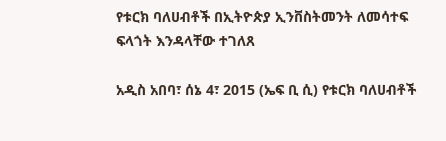የቱርክ ባለሀብቶች በኢትዮጵያ ኢንቨስትመንት ለመሳተፍ ፍላጎት እንዳላቸው ተገለጸ

አዲስ አበባ፣ ሰኔ 4፣ 2015 (ኤፍ ቢ ሲ) የቱርክ ባለሀብቶች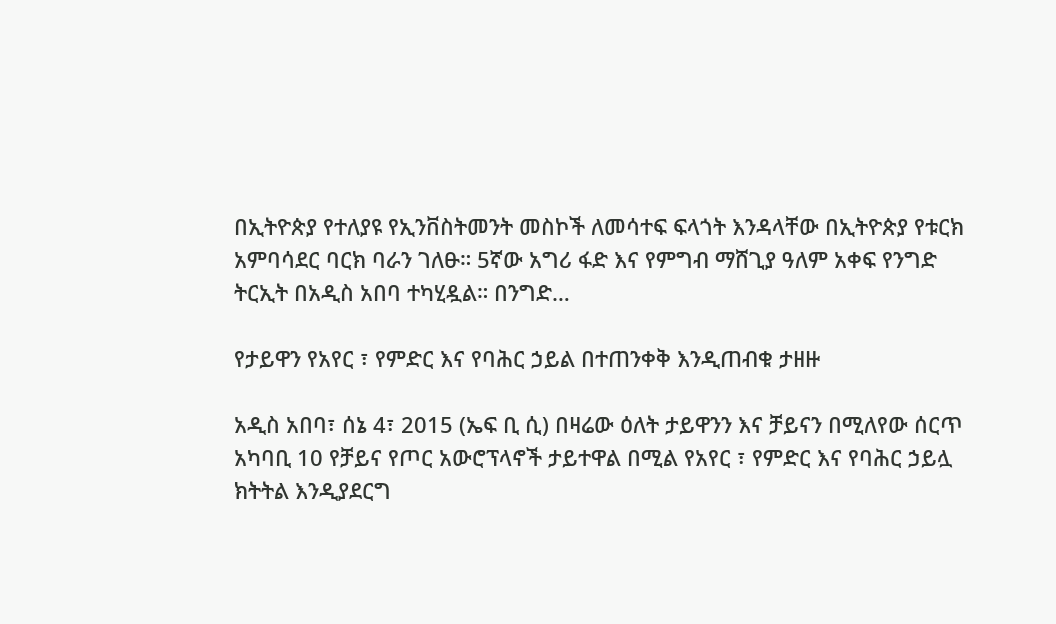በኢትዮጵያ የተለያዩ የኢንቨስትመንት መስኮች ለመሳተፍ ፍላጎት እንዳላቸው በኢትዮጵያ የቱርክ አምባሳደር ባርክ ባራን ገለፁ። 5ኛው አግሪ ፋድ እና የምግብ ማሸጊያ ዓለም አቀፍ የንግድ ትርኢት በአዲስ አበባ ተካሂዷል። በንግድ…

የታይዋን የአየር ፣ የምድር እና የባሕር ኃይል በተጠንቀቅ እንዲጠብቁ ታዘዙ

አዲስ አበባ፣ ሰኔ 4፣ 2015 (ኤፍ ቢ ሲ) በዛሬው ዕለት ታይዋንን እና ቻይናን በሚለየው ሰርጥ አካባቢ 10 የቻይና የጦር አውሮፕላኖች ታይተዋል በሚል የአየር ፣ የምድር እና የባሕር ኃይሏ ክትትል እንዲያደርግ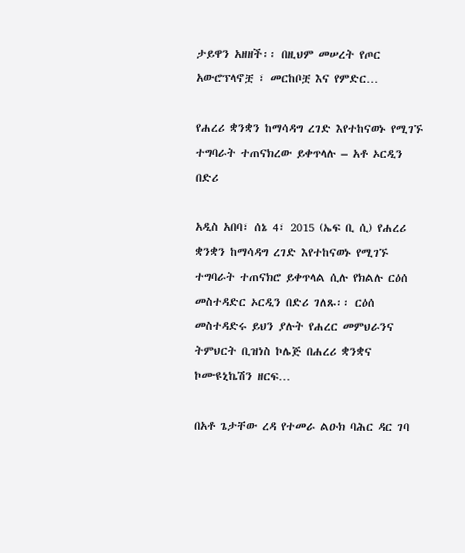ታይዋን አዘዘች፡፡ በዚህም መሠረት የጦር አውሮፕላኖቿ ፣ መርከቦቿ እና የምድር…

የሐረሪ ቋንቋን ከማሳዳግ ረገድ እየተከናወኑ የሚገኙ ተግባራት ተጠናክረው ይቀጥላሉ – አቶ ኦርዲን በድሪ

አዲስ አበባ፣ ሰኔ 4፣ 2015 (ኤፍ ቢ ሲ) የሐረሪ ቋንቋን ከማሳዳግ ረገድ እየተከናወኑ የሚገኙ ተግባራት ተጠናክሮ ይቀጥላል ሲሉ የክልሉ ርዕሰ መስተዳድር ኦርዲን በድሪ ገለጹ፡፡ ርዕሰ መስተዳድሩ ይህን ያሉት የሐረር መምህራንና ትምህርት ቢዝነስ ኮሌጅ በሐረሪ ቋንቋና ኮሙዩኒኬሽን ዘርፍ…

በአቶ ጌታቸው ረዳ የተመራ ልዑክ ባሕር ዳር ገባ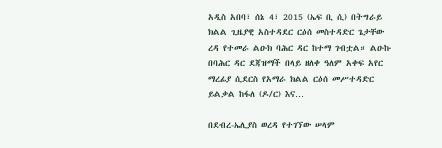አዲስ አበባ፣ ሰኔ 4፣ 2015 (ኤፍ ቢ ሲ) በትግራይ ክልል ጊዜያዊ አስተዳደር ርዕሰ መስተዳድር ጌታቸው ረዳ የተመራ ልዑክ ባሕር ዳር ከተማ ገብቷል። ልዑኩ በባሕር ዳር ደጃዝማች በላይ ዘለቀ ዓለም አቀፍ አየር ማረፊያ ሲደርስ የአማራ ክልል ርዕሰ መሥተዳድር ይልቃል ከፋለ (ዶ/ር) እና…

በደብረ-ኤሊያስ ወረዳ የተገኘው ሠላም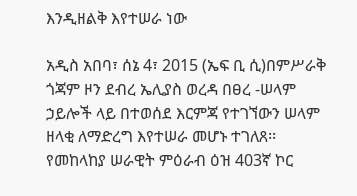እንዲዘልቅ እየተሠራ ነው

አዲስ አበባ፣ ሰኔ 4፣ 2015 (ኤፍ ቢ ሲ)በምሥራቅ ጎጃም ዞን ደብረ ኤሊያስ ወረዳ በፀረ -ሠላም ኃይሎች ላይ በተወሰደ እርምጃ የተገኘውን ሠላም ዘላቂ ለማድረግ እየተሠራ መሆኑ ተገለጸ፡፡ የመከላከያ ሠራዊት ምዕራብ ዕዝ 403ኛ ኮር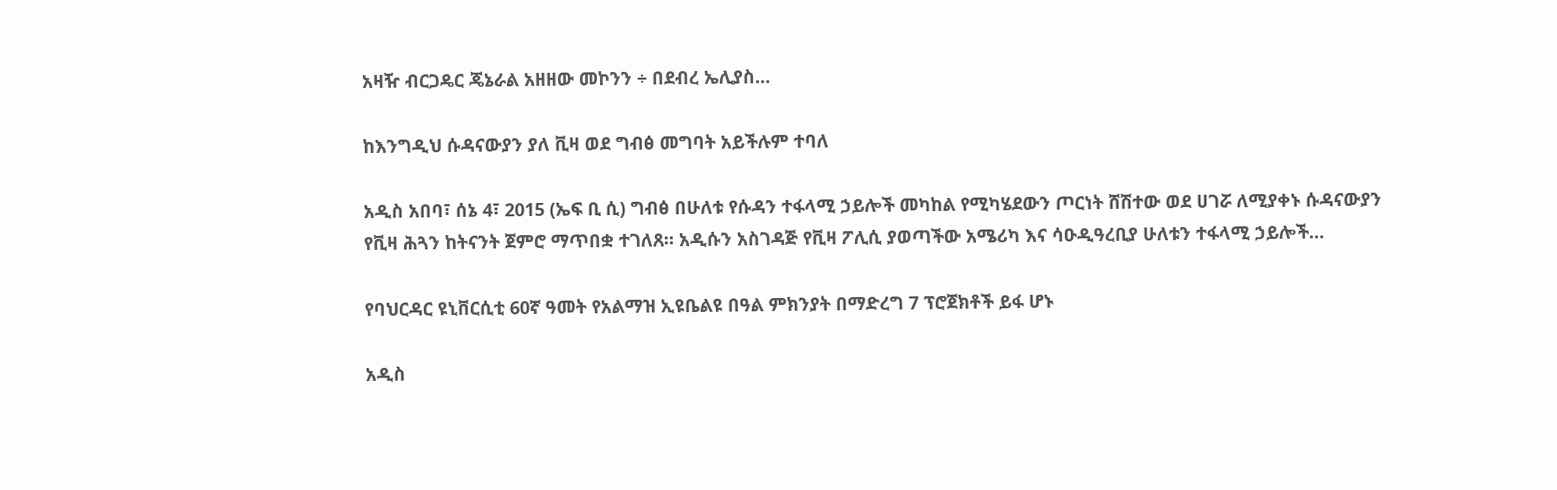አዛዥ ብርጋዴር ጄኔራል አዘዘው መኮንን ÷ በደብረ ኤሊያስ…

ከእንግዲህ ሱዳናውያን ያለ ቪዛ ወደ ግብፅ መግባት አይችሉም ተባለ

አዲስ አበባ፣ ሰኔ 4፣ 2015 (ኤፍ ቢ ሲ) ግብፅ በሁለቱ የሱዳን ተፋላሚ ኃይሎች መካከል የሚካሄደውን ጦርነት ሸሽተው ወደ ሀገሯ ለሚያቀኑ ሱዳናውያን የቪዛ ሕጓን ከትናንት ጀምሮ ማጥበቋ ተገለጸ። አዲሱን አስገዳጅ የቪዛ ፖሊሲ ያወጣችው አሜሪካ እና ሳዑዲዓረቢያ ሁለቱን ተፋላሚ ኃይሎች…

የባህርዳር ዩኒቨርሲቲ 60ኛ ዓመት የአልማዝ ኢዩቤልዩ በዓል ምክንያት በማድረግ 7 ፕሮጀክቶች ይፋ ሆኑ

አዲስ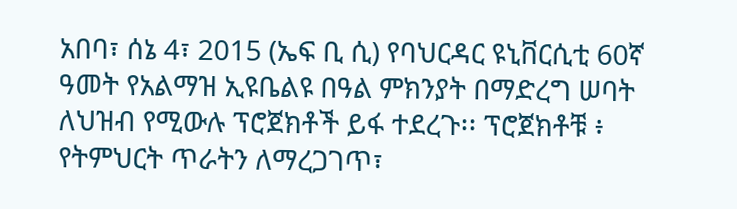አበባ፣ ሰኔ 4፣ 2015 (ኤፍ ቢ ሲ) የባህርዳር ዩኒቨርሲቲ 60ኛ ዓመት የአልማዝ ኢዩቤልዩ በዓል ምክንያት በማድረግ ሠባት ለህዝብ የሚውሉ ፕሮጀክቶች ይፋ ተደረጉ፡፡ ፕሮጀክቶቹ ፥ የትምህርት ጥራትን ለማረጋገጥ፣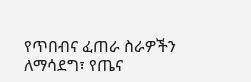የጥበብና ፈጠራ ስራዎችን ለማሳደግ፣ የጤና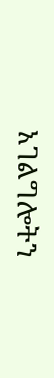አገልግሎትን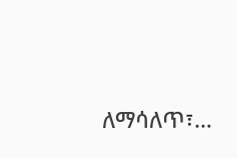ለማሳለጥ፣…